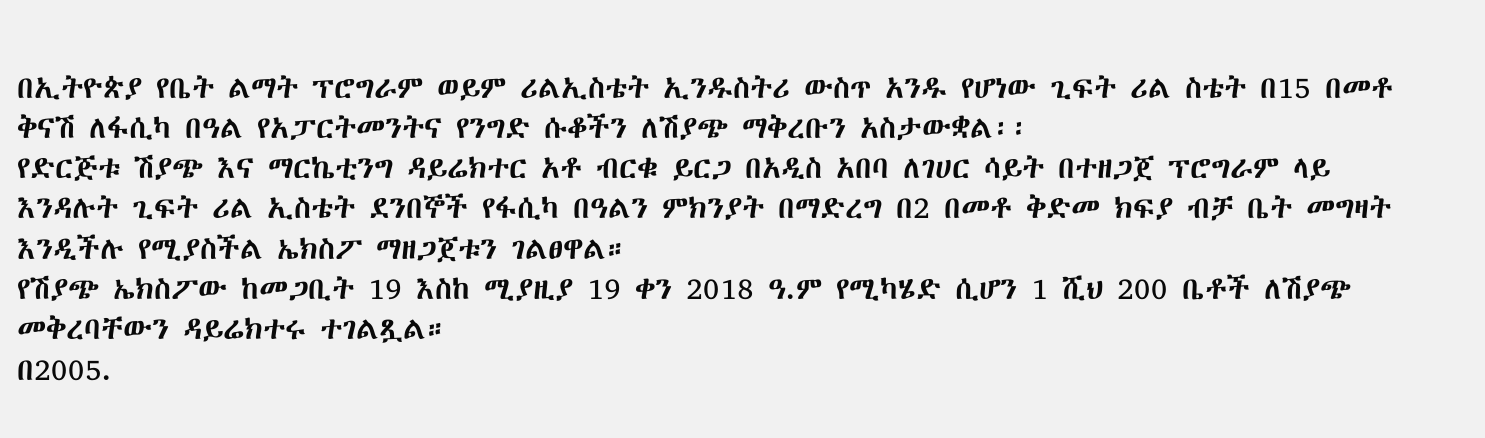በኢትዮጵያ የቤት ልማት ፕሮግራም ወይም ሪልኢስቴት ኢንዱስትሪ ውስጥ አንዱ የሆነው ጊፍት ሪል ስቴት በ15 በመቶ ቅናሽ ለፋሲካ በዓል የአፓርትመንትና የንግድ ሱቆችን ለሽያጭ ማቅረቡን አስታውቋል፡፡
የድርጅቱ ሽያጭ እና ማርኬቲንግ ዳይሬክተር አቶ ብርቁ ይርጋ በአዲስ አበባ ለገሀር ሳይት በተዘጋጀ ፕሮግራም ላይ እንዳሉት ጊፍት ሪል ኢስቴት ደንበኞች የፋሲካ በዓልን ምክንያት በማድረግ በ2 በመቶ ቅድመ ክፍያ ብቻ ቤት መግዛት እንዲችሉ የሚያስችል ኤክስፖ ማዘጋጀቱን ገልፀዋል።
የሽያጭ ኤክስፖው ከመጋቢት 19 እስከ ሚያዚያ 19 ቀን 2018 ዓ.ም የሚካሄድ ሲሆን 1 ሺህ 200 ቤቶች ለሽያጭ መቅረባቸውን ዳይሬክተሩ ተገልጿል።
በ2005.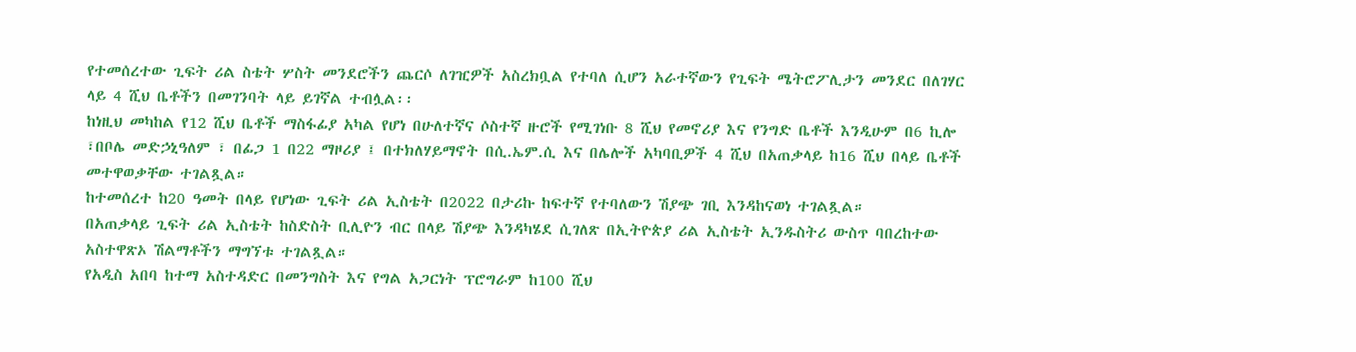የተመሰረተው ጊፍት ሪል ስቴት ሦስት መንደሮችን ጨርሶ ለገዢዎች አስረክቧል የተባለ ሲሆን አራተኛውን የጊፍት ሜትሮፖሊታን መንደር በለገሃር ላይ 4 ሺህ ቤቶችን በመገንባት ላይ ይገኛል ተብሏል፡፡
ከነዚህ መካከል የ12 ሺህ ቤቶች ማስፋፊያ አካል የሆነ በሁለተኛና ሶስተኛ ዙሮች የሚገነቡ 8 ሺህ የመኖሪያ እና የንግድ ቤቶች እንዲሁም በ6 ኪሎ ፣በቦሌ መድኃኒዓለም ፣ በፊጋ 1 በ22 ማዞሪያ ፤ በተክለሃይማኖት በሲ.ኤም.ሲ እና በሌሎች አካባቢዎች 4 ሺህ በአጠቃላይ ከ16 ሺህ በላይ ቤቶች መተዋወቃቸው ተገልጿል።
ከተመሰረተ ከ20 ዓመት በላይ የሆነው ጊፍት ሪል ኢስቴት በ2022 በታሪኩ ከፍተኛ የተባለውን ሽያጭ ገቢ እንዳከናወነ ተገልጿል።
በአጠቃላይ ጊፍት ሪል ኢስቴት ከስድስት ቢሊዮን ብር በላይ ሽያጭ እንዳካሄደ ሲገለጽ በኢትዮጵያ ሪል ኢስቴት ኢንዱስትሪ ውስጥ ባበረከተው አስተዋጽኦ ሽልማቶችን ማግኘቱ ተገልጿል።
የአዲስ አበባ ከተማ አስተዳድር በመንግስት እና የግል አጋርነት ፕሮግራም ከ100 ሺህ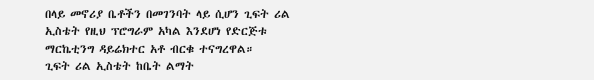በላይ መኖሪያ ቤቶችን በመገንባት ላይ ሲሆን ጊፍት ሪል ኢስቴት የዚህ ፕሮግራም አካል እንደሆነ የድርጅቱ ማርኬቲንግ ዳይሬክተር አቶ ብርቁ ተናግረዋል።
ጊፍት ሪል ኢስቴት ከቤት ልማት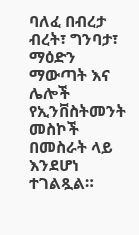ባለፈ በብረታ ብረት፣ ግንባታ፣ ማዕድን ማውጣት እና ሌሎች የኢንቨስትመንት መስኮች በመስራት ላይ እንደሆነ ተገልጿል።